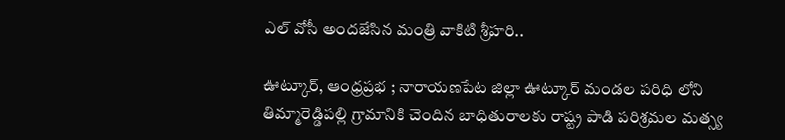ఎల్ వోసీ అందజేసిన మంత్రి వాకిటి శ్రీహరి..

ఊట్కూర్, ఆంధ్రప్రభ ; నారాయణపేట జిల్లా ఊట్కూర్ మండల పరిధి లోని తిమ్మారెడ్డిపల్లి గ్రామానికి చెందిన బాధితురాలకు రాష్ట్ర పాడి పరిశ్రమల మత్స్య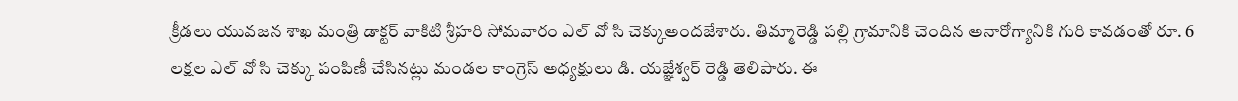క్రీడలు యువజన శాఖ మంత్రి డాక్టర్ వాకిటి శ్రీహరి సోమవారం ఎల్ వో సి చెక్కుఅందజేశారు. తిమ్మారెడ్డి పల్లి గ్రామానికి చెందిన అనారోగ్యానికి గురి కావడంతో రూ. 6 లక్షల ఎల్ వో సి చెక్కు పంపిణీ చేసినట్లు మండల కాంగ్రెస్ అధ్యక్షులు డి. యజ్ఞేశ్వర్ రెడ్డి తెలిపారు. ఈ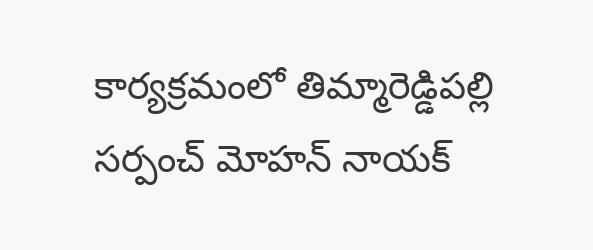కార్యక్రమంలో తిమ్మారెడ్డిపల్లి సర్పంచ్ మోహన్ నాయక్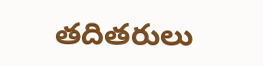తదితరులు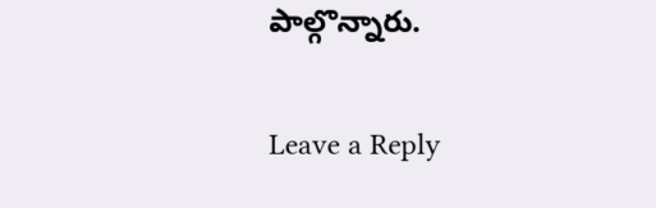పాల్గొన్నారు.

Leave a Reply